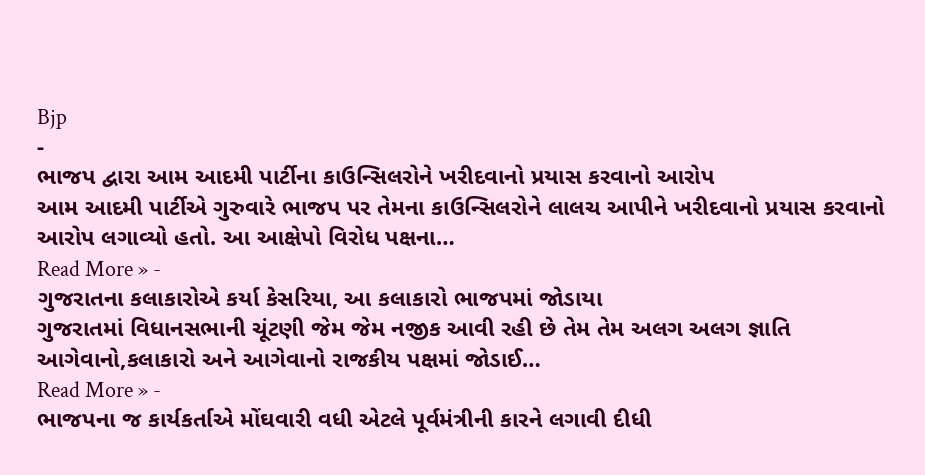Bjp
-
ભાજપ દ્વારા આમ આદમી પાર્ટીના કાઉન્સિલરોને ખરીદવાનો પ્રયાસ કરવાનો આરોપ
આમ આદમી પાર્ટીએ ગુરુવારે ભાજપ પર તેમના કાઉન્સિલરોને લાલચ આપીને ખરીદવાનો પ્રયાસ કરવાનો આરોપ લગાવ્યો હતો. આ આક્ષેપો વિરોધ પક્ષના…
Read More » -
ગુજરાતના કલાકારોએ કર્યા કેસરિયા, આ કલાકારો ભાજપમાં જોડાયા
ગુજરાતમાં વિધાનસભાની ચૂંટણી જેમ જેમ નજીક આવી રહી છે તેમ તેમ અલગ અલગ જ્ઞાતિ આગેવાનો,કલાકારો અને આગેવાનો રાજકીય પક્ષમાં જોડાઈ…
Read More » -
ભાજપના જ કાર્યકર્તાએ મોંઘવારી વધી એટલે પૂર્વમંત્રીની કારને લગાવી દીધી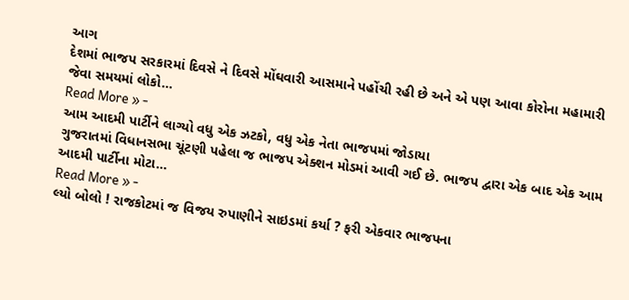આગ
દેશમાં ભાજપ સરકારમાં દિવસે ને દિવસે મોંઘવારી આસમાને પહોંચી રહી છે અને એ પણ આવા કોરોના મહામારી જેવા સમયમાં લોકો…
Read More » -
આમ આદમી પાર્ટીને લાગ્યો વધુ એક ઝટકો, વધુ એક નેતા ભાજપમાં જોડાયા
ગુજરાતમાં વિધાનસભા ચૂંટણી પહેલા જ ભાજપ એક્શન મોડમાં આવી ગઈ છે. ભાજપ દ્વારા એક બાદ એક આમ આદમી પાર્ટીના મોટા…
Read More » -
લ્યો બોલો ! રાજકોટમાં જ વિજય રુપાણીને સાઇડમાં કર્યા ? ફરી એકવાર ભાજપના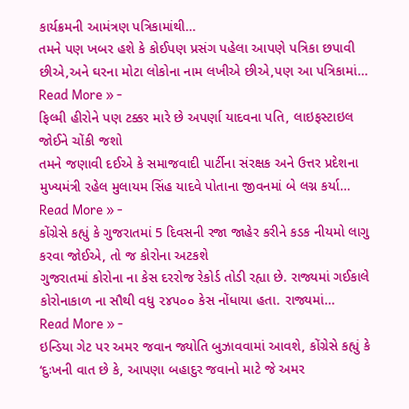કાર્યક્રમની આમંત્રણ પત્રિકામાંથી…
તમને પણ ખબર હશે કે કોઈપણ પ્રસંગ પહેલા આપણે પત્રિકા છપાવી છીએ,અને ઘરના મોટા લોકોના નામ લખીએ છીએ,પણ આ પત્રિકામાં…
Read More » -
ફિલ્મી હીરોને પણ ટક્કર મારે છે અપર્ણા યાદવના પતિ, લાઇફસ્ટાઇલ જોઈને ચોંકી જશો
તમને જણાવી દઈએ કે સમાજવાદી પાર્ટીના સંરક્ષક અને ઉત્તર પ્રદેશના મુખ્યમંત્રી રહેલ મુલાયમ સિંહ યાદવે પોતાના જીવનમાં બે લગ્ન કર્યા…
Read More » -
કોંગ્રેસે કહ્યું કે ગુજરાતમાં 5 દિવસની રજા જાહેર કરીને કડક નીયમો લાગુ કરવા જોઈએ, તો જ કોરોના અટકશે
ગુજરાતમાં કોરોના ના કેસ દરરોજ રેકોર્ડ તોડી રહ્યા છે. રાજ્યમાં ગઈકાલે કોરોનાકાળ ના સૌથી વધુ ૨૪૫૦૦ કેસ નોંધાયા હતા. રાજ્યમાં…
Read More » -
ઇન્ડિયા ગેટ પર અમર જવાન જ્યોતિ બુઝાવવામાં આવશે, કોંગ્રેસે કહ્યું કે ‘દુઃખની વાત છે કે, આપણા બહાદુર જવાનો માટે જે અમર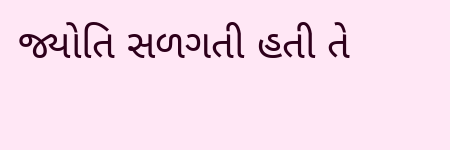જ્યોતિ સળગતી હતી તે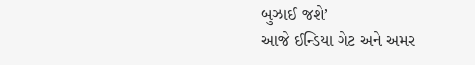બુઝાઈ જશે’
આજે ઈન્ડિયા ગેટ અને અમર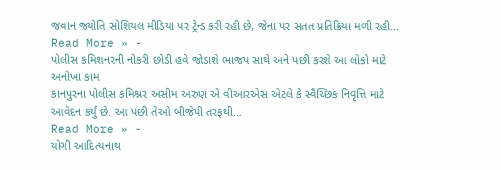જવાન જ્યોતિ સોશિયલ મીડિયા પર ટ્રેન્ડ કરી રહી છે, જેના પર સતત પ્રતિક્રિયા મળી રહી…
Read More » -
પોલીસ કમિશનરની નોકરી છોડી હવે જોડાશે ભાજપ સાથે અને પછી કરશે આ લોકો માટે અનોખા કામ
કાનપુરના પોલીસ કમિશ્નર અસીમ અરુણ એ વીઆરએસ એટલે કે સ્વૈચ્છિક નિવૃત્તિ માટે આવેદન કર્યું છે. આ પછી તેઓ બીજેપી તરફથી…
Read More » -
યોગી આદિત્યનાથ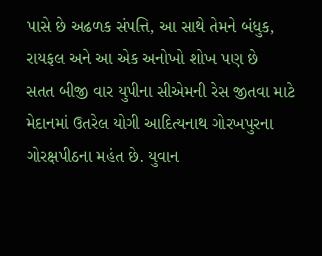પાસે છે અઢળક સંપત્તિ, આ સાથે તેમને બંધુક, રાયફલ અને આ એક અનોખો શોખ પણ છે
સતત બીજી વાર યુપીના સીએમની રેસ જીતવા માટે મેદાનમાં ઉતરેલ યોગી આદિત્યનાથ ગોરખપુરના ગોરક્ષપીઠના મહંત છે. યુવાન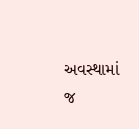અવસ્થામાં જ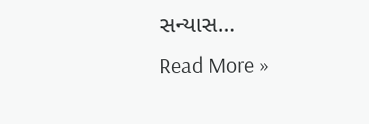સન્યાસ…
Read More »